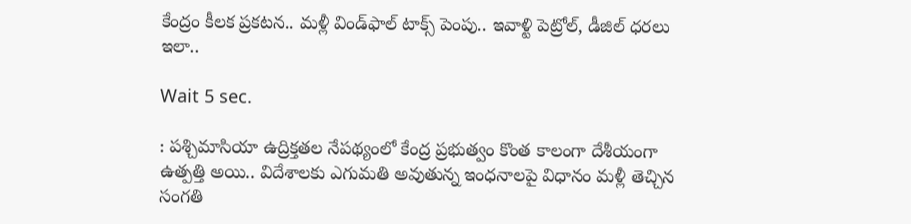కేంద్రం కీలక ప్రకటన.. మళ్లీ విండ్‌ఫాల్ టాక్స్ పెంపు.. ఇవాళ్టి పెట్రోల్, డీజిల్ ధరలు ఇలా..

Wait 5 sec.

: పశ్చిమాసియా ఉద్రిక్తతల నేపథ్యంలో కేంద్ర ప్రభుత్వం కొంత కాలంగా దేశీయంగా ఉత్పత్తి అయి.. విదేశాలకు ఎగుమతి అవుతున్న ఇంధనాలపై విధానం మళ్లీ తెచ్చిన సంగతి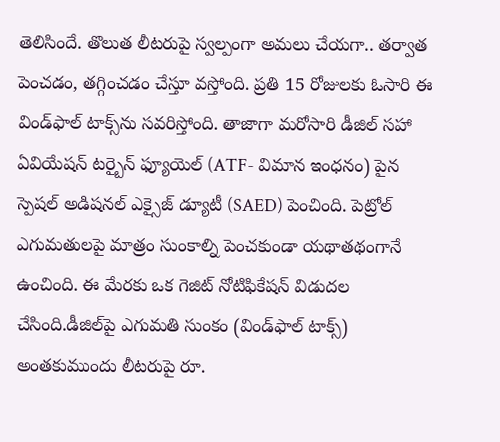తెలిసిందే. తొలుత లీటరుపై స్వల్పంగా అమలు చేయగా.. తర్వాత పెంచడం, తగ్గించడం చేస్తూ వస్తోంది. ప్రతి 15 రోజులకు ఓసారి ఈ విండ్‌ఫాల్ టాక్స్‌ను సవరిస్తోంది. తాజాగా మరోసారి డీజిల్ సహా ఏవియేషన్ టర్బైన్ ఫ్యూయెల్ (ATF- విమాన ఇంధనం) పైన స్పెషల్ అడిషనల్ ఎక్సైజ్ డ్యూటీ (SAED) పెంచింది. పెట్రోల్ ఎగుమతులపై మాత్రం సుంకాల్ని పెంచకుండా యథాతథంగానే ఉంచింది. ఈ మేరకు ఒక గెజిట్ నోటిఫికేషన్ విడుదల చేసింది.డీజిల్‌పై ఎగుమతి సుంకం (విండ్‌ఫాల్ టాక్స్) అంతకుముందు లీటరుపై రూ.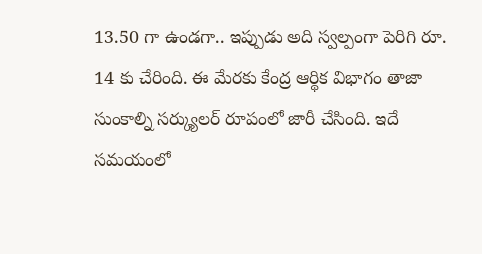13.50 గా ఉండగా.. ఇప్పుడు అది స్వల్పంగా పెరిగి రూ. 14 కు చేరింది. ఈ మేరకు కేంద్ర ఆర్థిక విభాగం తాజా సుంకాల్ని సర్క్యులర్ రూపంలో జారీ చేసింది. ఇదే సమయంలో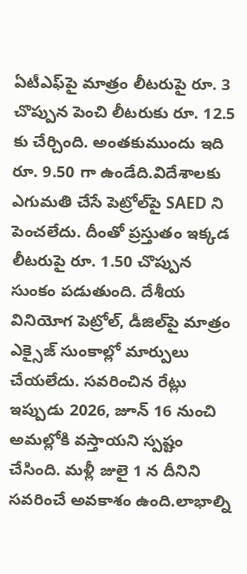ఏటీఎఫ్‌పై మాత్రం లీటరుపై రూ. 3 చొప్పున పెంచి లీటరుకు రూ. 12.5 కు చేర్చింది. అంతకుముందు ఇది రూ. 9.50 గా ఉండేది.విదేశాలకు ఎగుమతి చేసే పెట్రోల్‌పై SAED ని పెంచలేదు. దీంతో ప్రస్తుతం ఇక్కడ లీటరుపై రూ. 1.50 చొప్పున సుంకం పడుతుంది. దేశీయ వినియోగ పెట్రోల్, డీజిల్‌పై మాత్రం ఎక్సైజ్ సుంకాల్లో మార్పులు చేయలేదు. సవరించిన రేట్లు ఇప్పుడు 2026, జూన్ 16 నుంచి అమల్లోకి వస్తాయని స్పష్టం చేసింది. మళ్లీ జులై 1 న దీనిని సవరించే అవకాశం ఉంది.లాభాల్ని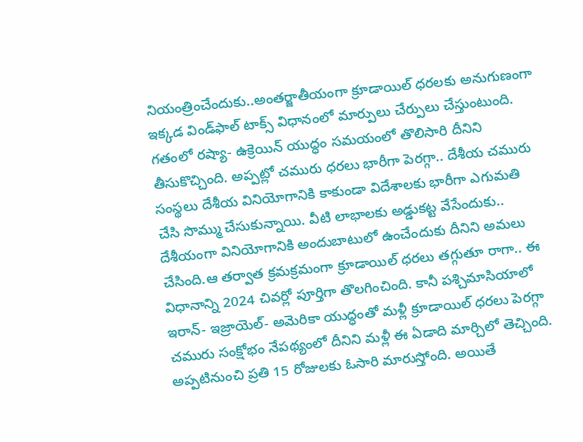నియంత్రించేందుకు..అంతర్జాతీయంగా క్రూడాయిల్ ధరలకు అనుగుణంగా ఇక్కడ విండ్‌ఫాల్ టాక్స్ విధానంలో మార్పులు చేర్పులు చేస్తుంటుంది. గతంలో రష్యా- ఉక్రెయిన్ యుద్ధం సమయంలో తొలిసారి దీనిని తీసుకొచ్చింది. అప్పట్లో చమురు ధరలు భారీగా పెరగ్గా.. దేశీయ చమురు సంస్థలు దేశీయ వినియోగానికి కాకుండా విదేశాలకు భారీగా ఎగుమతి చేసి సొమ్ము చేసుకున్నాయి. వీటి లాభాలకు అడ్డుకట్ట వేసేందుకు.. దేశీయంగా వినియోగానికి అందుబాటులో ఉంచేందుకు దీనిని అమలు చేసింది.ఆ తర్వాత క్రమక్రమంగా క్రూడాయిల్ ధరలు తగ్గుతూ రాగా.. ఈ విధానాన్ని 2024 చివర్లో పూర్తిగా తొలగించింది. కానీ పశ్చిమాసియాలో ఇరాన్- ఇజ్రాయెల్- అమెరికా యుద్ధంతో మళ్లీ క్రూడాయిల్ ధరలు పెరగ్గా చమురు సంక్షోభం నేపథ్యంలో దీనిని మళ్లీ ఈ ఏడాది మార్చిలో తెచ్చింది. అప్పటినుంచి ప్రతి 15 రోజులకు ఓసారి మారుస్తోంది. అయితే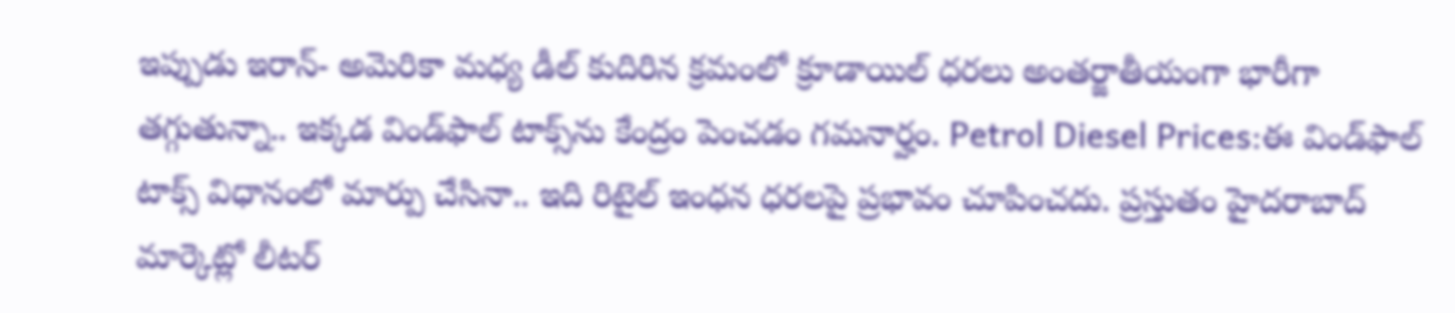ఇప్పుడు ఇరాన్- అమెరికా మధ్య డీల్ కుదిరిన క్రమంలో క్రూడాయిల్ ధరలు అంతర్జాతీయంగా భారీగా తగ్గుతున్నా.. ఇక్కడ విండ్‌ఫాల్ టాక్స్‌ను కేంద్రం పెంచడం గమనార్హం. Petrol Diesel Prices:ఈ విండ్‌ఫాల్ టాక్స్ విధానంలో మార్పు చేసినా.. ఇది రిటైల్ ఇంధన ధరలపై ప్రభావం చూపించదు. ప్రస్తుతం హైదరాబాద్ మార్కెట్లో లీటర్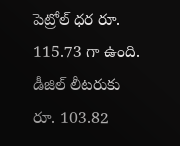పెట్రోల్ ధర రూ. 115.73 గా ఉంది. డీజిల్ లీటరుకు రూ. 103.82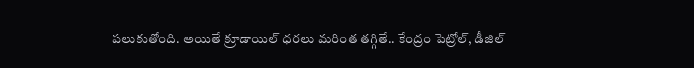పలుకుతోంది. అయితే క్రూడాయిల్ ధరలు మరింత తగ్గితే.. కేంద్రం పెట్రోల్, డీజిల్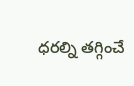ధరల్ని తగ్గించే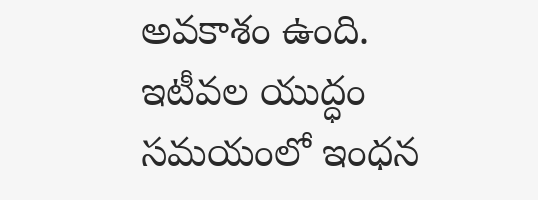అవకాశం ఉంది. ఇటీవల యుద్ధం సమయంలో ఇంధన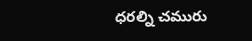ధరల్ని చమురు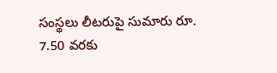సంస్థలు లీటరుపై సుమారు రూ. 7.50 వరకు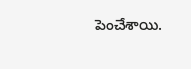పెంచేశాయి.